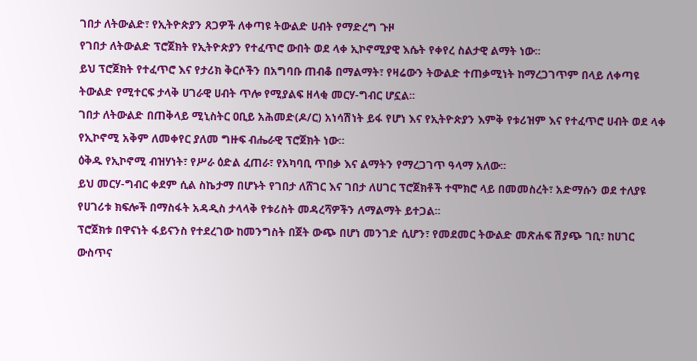ገበታ ለትውልድ፣ የኢትዮጵያን ጸጋዎች ለቀጣዩ ትውልድ ሀብት የማድረግ ጉዞ
የገበታ ለትውልድ ፕሮጀክት የኢትዮጵያን የተፈጥሮ ውበት ወደ ላቀ ኢኮኖሚያዊ እሴት የቀየረ ስልታዊ ልማት ነው፡፡
ይህ ፕሮጀክት የተፈጥሮ እና የታሪክ ቅርሶችን በአግባቡ ጠብቆ በማልማት፣ የዛሬውን ትውልድ ተጠቃሚነት ከማረጋገጥም በላይ ለቀጣዩ ትውልድ የሚተርፍ ታላቅ ሀገራዊ ሀብት ጥሎ የሚያልፍ ዘላቂ መርሃ-ግብር ሆኗል፡፡
ገበታ ለትውልድ በጠቅላይ ሚኒስትር ዐቢይ አሕመድ(ዶ/ር) አነሳሽነት ይፋ የሆነ እና የኢትዮጵያን እምቅ የቱሪዝም እና የተፈጥሮ ሀብት ወደ ላቀ የኢኮኖሚ አቅም ለመቀየር ያለመ ግዙፍ ብሔራዊ ፕሮጀክት ነው።
ዕቅዱ የኢኮኖሚ ብዝሃነት፣ የሥራ ዕድል ፈጠራ፣ የአካባቢ ጥበቃ እና ልማትን የማረጋገጥ ዓላማ አለው፡፡
ይህ መርሃ-ግብር ቀደም ሲል ስኬታማ በሆኑት የገበታ ለሸገር እና ገበታ ለሀገር ፕሮጀክቶች ተሞክሮ ላይ በመመስረት፣ አድማሱን ወደ ተለያዩ የሀገሪቱ ክፍሎች በማስፋት አዳዲስ ታላላቅ የቱሪስት መዳረሻዎችን ለማልማት ይተጋል፡፡
ፕሮጀክቱ በዋናነት ፋይናንስ የተደረገው ከመንግስት በጀት ውጭ በሆነ መንገድ ሲሆን፣ የመደመር ትውልድ መጽሐፍ ሽያጭ ገቢ፣ ከሀገር ውስጥና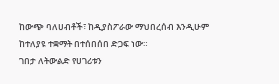ከውጭ ባለሀብቶች፣ ከዲያስፖራው ማህበረሰብ እንዲሁም ከተለያዩ ተቋማት በተሰበሰበ ድጋፍ ነው።
ገበታ ለትውልድ የሀገሪቱን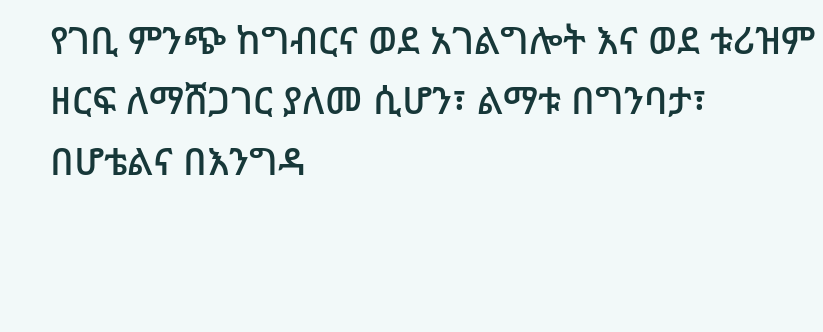የገቢ ምንጭ ከግብርና ወደ አገልግሎት እና ወደ ቱሪዝም ዘርፍ ለማሸጋገር ያለመ ሲሆን፣ ልማቱ በግንባታ፣ በሆቴልና በእንግዳ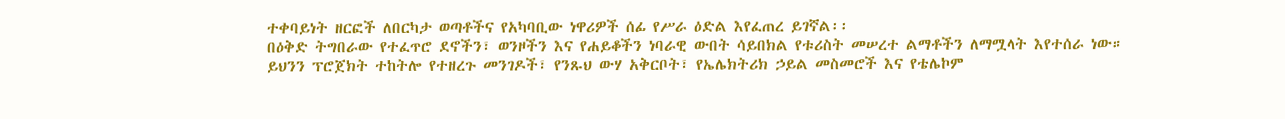ተቀባይነት ዘርፎች ለበርካታ ወጣቶችና የአካባቢው ነዋሪዎች ሰፊ የሥራ ዕድል እየፈጠረ ይገኛል፡፡
በዕቅድ ትግበራው የተፈጥሮ ደኖችን፣ ወንዞችን እና የሐይቆችን ነባራዊ ውበት ሳይበክል የቱሪስት መሠረተ ልማቶችን ለማሟላት እየተሰራ ነው።
ይህንን ፕሮጀክት ተከትሎ የተዘረጉ መንገዶች፣ የንጹህ ውሃ አቅርቦት፣ የኤሌክትሪክ ኃይል መስመሮች እና የቴሌኮም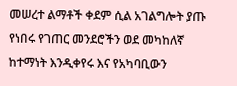መሠረተ ልማቶች ቀደም ሲል አገልግሎት ያጡ የነበሩ የገጠር መንደሮችን ወደ መካከለኛ ከተማነት እንዲቀየሩ እና የአካባቢውን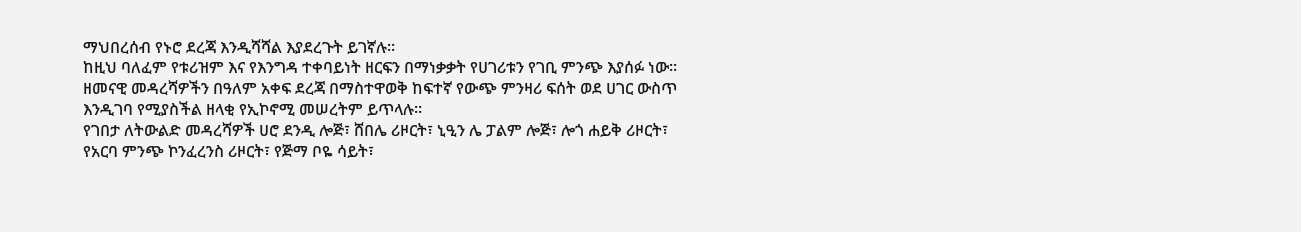ማህበረሰብ የኑሮ ደረጃ እንዲሻሻል እያደረጉት ይገኛሉ፡፡
ከዚህ ባለፈም የቱሪዝም እና የእንግዳ ተቀባይነት ዘርፍን በማነቃቃት የሀገሪቱን የገቢ ምንጭ እያሰፉ ነው፡፡
ዘመናዊ መዳረሻዎችን በዓለም አቀፍ ደረጃ በማስተዋወቅ ከፍተኛ የውጭ ምንዛሪ ፍሰት ወደ ሀገር ውስጥ እንዲገባ የሚያስችል ዘላቂ የኢኮኖሚ መሠረትም ይጥላሉ፡፡
የገበታ ለትውልድ መዳረሻዎች ሀሮ ደንዲ ሎጅ፣ ሸበሌ ሪዞርት፣ ኒዒን ሌ ፓልም ሎጅ፣ ሎጎ ሐይቅ ሪዞርት፣ የአርባ ምንጭ ኮንፈረንስ ሪዞርት፣ የጅማ ቦዬ ሳይት፣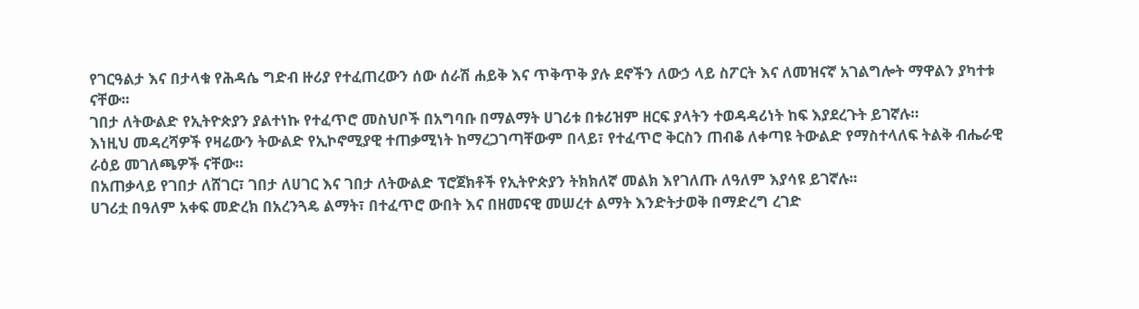የገርዓልታ እና በታላቁ የሕዳሴ ግድብ ዙሪያ የተፈጠረውን ሰው ሰራሽ ሐይቅ እና ጥቅጥቅ ያሉ ደኖችን ለውኃ ላይ ስፖርት እና ለመዝናኛ አገልግሎት ማዋልን ያካተቱ ናቸው፡፡
ገበታ ለትውልድ የኢትዮጵያን ያልተነኩ የተፈጥሮ መስህቦች በአግባቡ በማልማት ሀገሪቱ በቱሪዝም ዘርፍ ያላትን ተወዳዳሪነት ከፍ እያደረጉት ይገኛሉ።
እነዚህ መዳረሻዎች የዛሬውን ትውልድ የኢኮኖሚያዊ ተጠቃሚነት ከማረጋገጣቸውም በላይ፣ የተፈጥሮ ቅርስን ጠብቆ ለቀጣዩ ትውልድ የማስተላለፍ ትልቅ ብሔራዊ ራዕይ መገለጫዎች ናቸው።
በአጠቃላይ የገበታ ለሸገር፣ ገበታ ለሀገር እና ገበታ ለትውልድ ፕሮጀክቶች የኢትዮጵያን ትክክለኛ መልክ እየገለጡ ለዓለም እያሳዩ ይገኛሉ፡፡
ሀገሪቷ በዓለም አቀፍ መድረክ በአረንጓዴ ልማት፣ በተፈጥሮ ውበት እና በዘመናዊ መሠረተ ልማት እንድትታወቅ በማድረግ ረገድ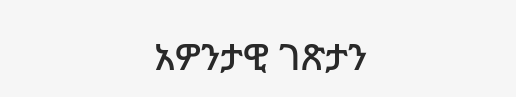አዎንታዊ ገጽታን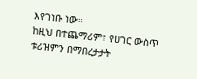እየገነቡ ነው።
ከዚህ በተጨማሪም፣ የሀገር ውስጥ ቱሪዝምን በማበረታታት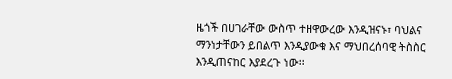ዜጎች በሀገራቸው ውስጥ ተዘዋውረው እንዲዝናኑ፣ ባህልና ማንነታቸውን ይበልጥ እንዲያውቁ እና ማህበረሰባዊ ትስስር እንዲጠናከር እያደረጉ ነው፡፡